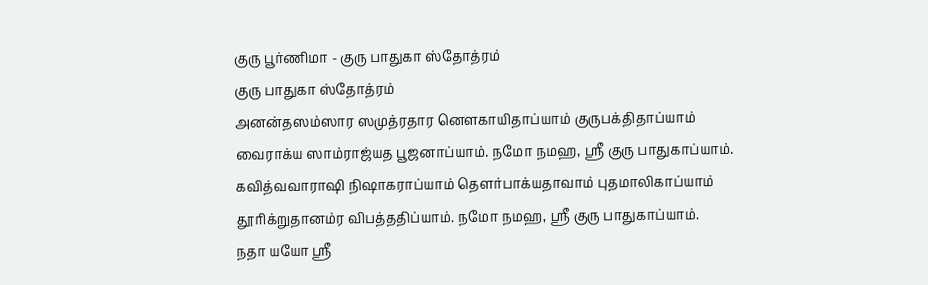குரு பூர்ணிமா - குரு பாதுகா ஸ்தோத்ரம்
குரு பாதுகா ஸ்தோத்ரம்
அனன்தஸம்ஸார ஸமுத்ரதார னௌகாயிதாப்யாம் குருபக்திதாப்யாம்
வைராக்ய ஸாம்ராஜ்யத பூஜனாப்யாம். நமோ நமஹ, ஸ்ரீ குரு பாதுகாப்யாம்.
கவித்வவாராஷி நிஷாகராப்யாம் தௌர்பாக்யதாவாம் புதமாலிகாப்யாம்
தூரிக்றுதானம்ர விபத்ததிப்யாம். நமோ நமஹ, ஸ்ரீ குரு பாதுகாப்யாம்.
நதா யயோ ஸ்ரீ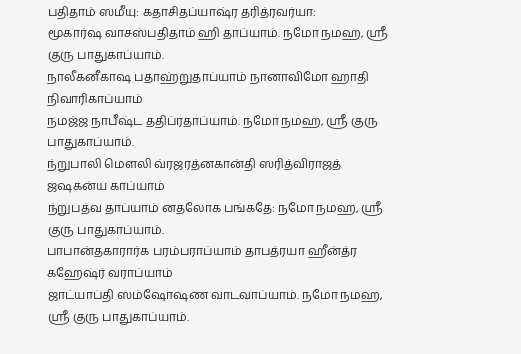பதிதாம் ஸமீயு: கதாசிதப்யாஷ்ர தரித்ரவர்யா:
மூகார்ஷ வாசஸ்பதிதாம் ஹி தாப்யாம். நமோ நமஹ, ஸ்ரீ குரு பாதுகாப்யாம்.
நாலீகனீகாஷ பதாஹ்றுதாப்யாம் நானாவிமோ ஹாதி நிவாரிகாப்யாம்
நமஜ்ஜ நாபீஷ்ட ததிப்ரதாப்யாம். நமோ நமஹ, ஸ்ரீ குரு பாதுகாப்யாம்.
ந்றுபாலி மௌலி வ்ரஜரத்னகான்தி ஸரித்விராஜத் ஜஷகன்ய காப்யாம்
ந்றுபத்வ தாப்யாம் னதலோக பங்கதே: நமோ நமஹ, ஸ்ரீ குரு பாதுகாப்யாம்.
பாபான்தகாரார்க பரம்பராப்யாம் தாபத்ரயா ஹீன்த்ர கஹேஷ்ர் வராப்யாம்
ஜாட்யாப்தி ஸம்ஷோஷண வாடவாப்யாம். நமோ நமஹ, ஸ்ரீ குரு பாதுகாப்யாம்.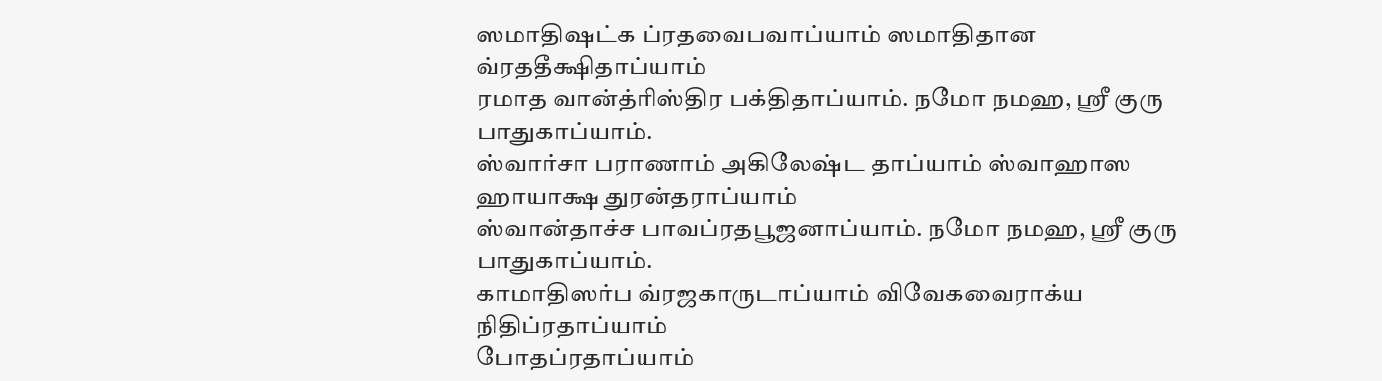ஸமாதிஷட்க ப்ரதவைபவாப்யாம் ஸமாதிதான வ்ரததீக்ஷிதாப்யாம்
ரமாத வான்த்ரிஸ்திர பக்திதாப்யாம். நமோ நமஹ, ஸ்ரீ குரு பாதுகாப்யாம்.
ஸ்வார்சா பராணாம் அகிலேஷ்ட தாப்யாம் ஸ்வாஹாஸ ஹாயாக்ஷ துரன்தராப்யாம்
ஸ்வான்தாச்ச பாவப்ரதபூஜனாப்யாம். நமோ நமஹ, ஸ்ரீ குரு பாதுகாப்யாம்.
காமாதிஸர்ப வ்ரஜகாருடாப்யாம் விவேகவைராக்ய நிதிப்ரதாப்யாம்
போதப்ரதாப்யாம்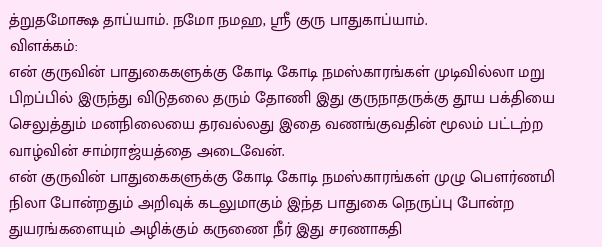த்றுதமோக்ஷ தாப்யாம். நமோ நமஹ, ஸ்ரீ குரு பாதுகாப்யாம்.
விளக்கம்:
என் குருவின் பாதுகைகளுக்கு கோடி கோடி நமஸ்காரங்கள் முடிவில்லா மறு பிறப்பில் இருந்து விடுதலை தரும் தோணி இது குருநாதருக்கு தூய பக்தியை செலுத்தும் மனநிலையை தரவல்லது இதை வணங்குவதின் மூலம் பட்டற்ற வாழ்வின் சாம்ராஜ்யத்தை அடைவேன்.
என் குருவின் பாதுகைகளுக்கு கோடி கோடி நமஸ்காரங்கள் முழு பௌர்ணமி நிலா போன்றதும் அறிவுக் கடலுமாகும் இந்த பாதுகை நெருப்பு போன்ற துயரங்களையும் அழிக்கும் கருணை நீர் இது சரணாகதி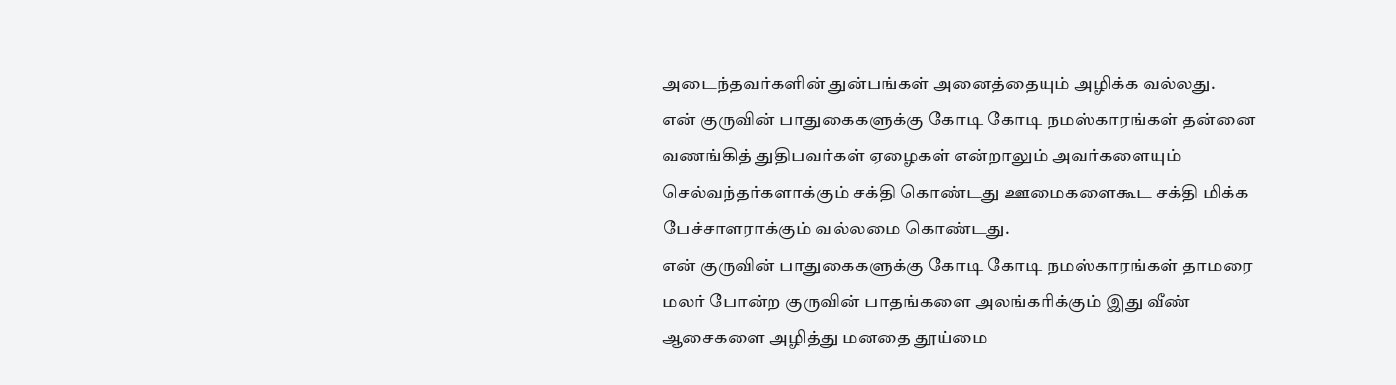அடைந்தவர்களின் துன்பங்கள் அனைத்தையும் அழிக்க வல்லது.
என் குருவின் பாதுகைகளுக்கு கோடி கோடி நமஸ்காரங்கள் தன்னை வணங்கித் துதிபவர்கள் ஏழைகள் என்றாலும் அவர்களையும் செல்வந்தர்களாக்கும் சக்தி கொண்டது ஊமைகளைகூட சக்தி மிக்க பேச்சாளராக்கும் வல்லமை கொண்டது.
என் குருவின் பாதுகைகளுக்கு கோடி கோடி நமஸ்காரங்கள் தாமரை மலர் போன்ற குருவின் பாதங்களை அலங்கரிக்கும் இது வீண் ஆசைகளை அழித்து மனதை தூய்மை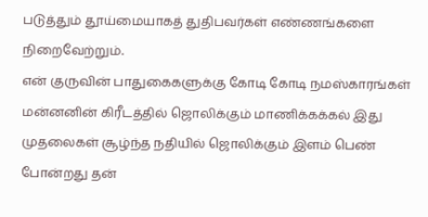படுத்தும் தூய்மையாகத் துதிபவர்கள் எண்ணங்களை நிறைவேற்றும்.
என் குருவின் பாதுகைகளுக்கு கோடி கோடி நமஸ்காரங்கள் மன்னனின் கிரீடத்தில் ஜொலிக்கும் மாணிக்கக்கல் இது முதலைகள் சூழ்ந்த நதியில் ஜொலிக்கும் இளம் பெண் போன்றது தன்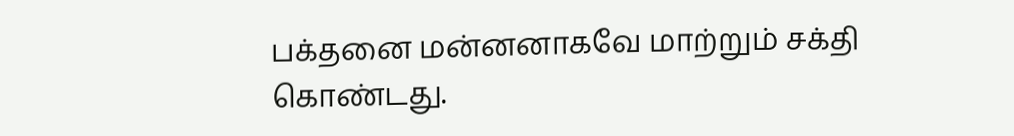பக்தனை மன்னனாகவே மாற்றும் சக்தி கொண்டது.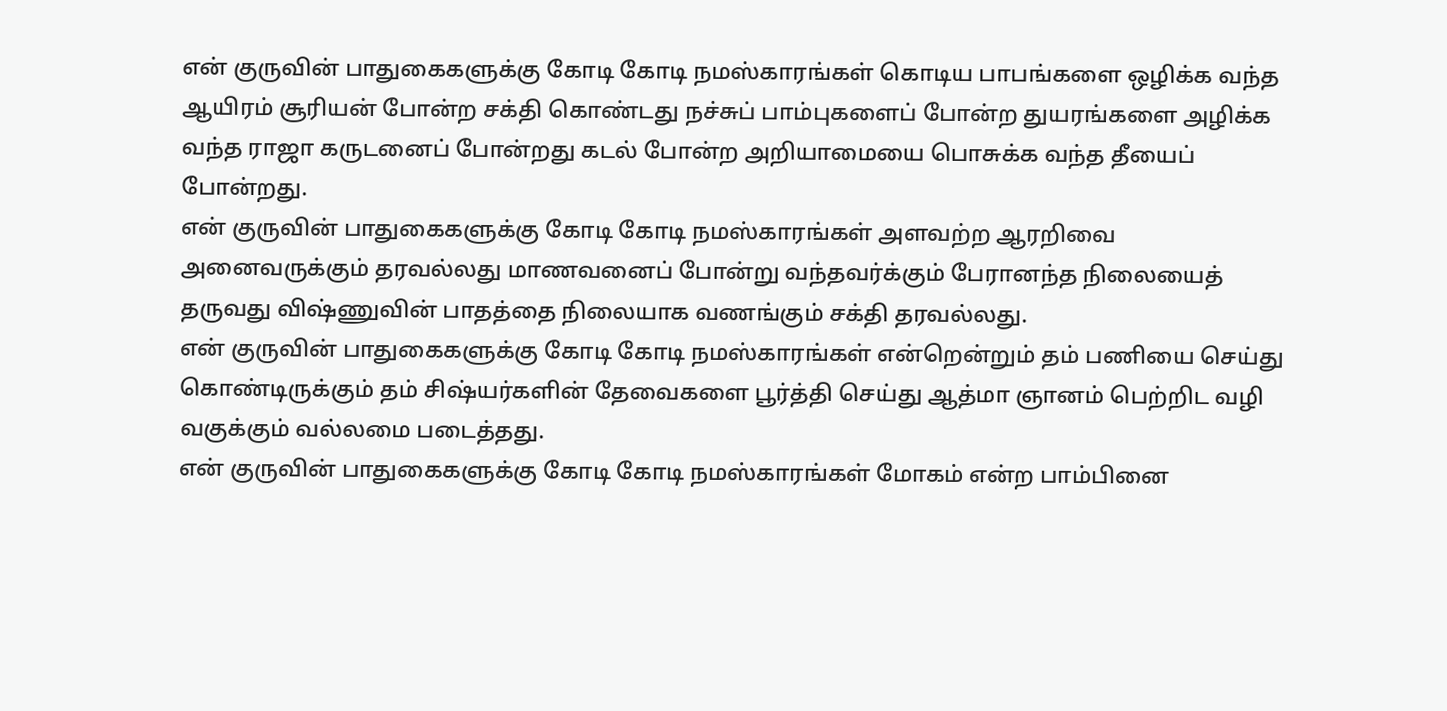என் குருவின் பாதுகைகளுக்கு கோடி கோடி நமஸ்காரங்கள் கொடிய பாபங்களை ஒழிக்க வந்த ஆயிரம் சூரியன் போன்ற சக்தி கொண்டது நச்சுப் பாம்புகளைப் போன்ற துயரங்களை அழிக்க வந்த ராஜா கருடனைப் போன்றது கடல் போன்ற அறியாமையை பொசுக்க வந்த தீயைப் போன்றது.
என் குருவின் பாதுகைகளுக்கு கோடி கோடி நமஸ்காரங்கள் அளவற்ற ஆரறிவை அனைவருக்கும் தரவல்லது மாணவனைப் போன்று வந்தவர்க்கும் பேரானந்த நிலையைத் தருவது விஷ்ணுவின் பாதத்தை நிலையாக வணங்கும் சக்தி தரவல்லது.
என் குருவின் பாதுகைகளுக்கு கோடி கோடி நமஸ்காரங்கள் என்றென்றும் தம் பணியை செய்து கொண்டிருக்கும் தம் சிஷ்யர்களின் தேவைகளை பூர்த்தி செய்து ஆத்மா ஞானம் பெற்றிட வழி வகுக்கும் வல்லமை படைத்தது.
என் குருவின் பாதுகைகளுக்கு கோடி கோடி நமஸ்காரங்கள் மோகம் என்ற பாம்பினை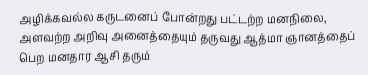அழிக்கவல்ல கருடனைப் போன்றது பட்டற்ற மனநிலை, அளவற்ற அறிவு அனைத்தையும் தருவது ஆத்மா ஞானத்தைப் பெற மனதார ஆசி தரும்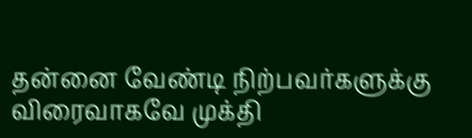தன்னை வேண்டி நிற்பவர்களுக்கு விரைவாகவே முக்தி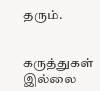தரும்.


கருத்துகள் இல்லை